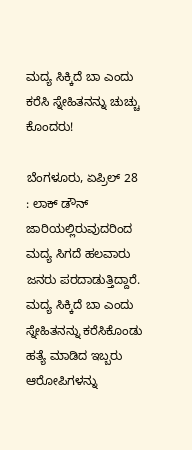ಮದ್ಯ ಸಿಕ್ಕಿದೆ ಬಾ ಎಂದು ಕರೆಸಿ ಸ್ನೇಹಿತನನ್ನು ಚುಚ್ಚು ಕೊಂದರು!

ಬೆಂಗಳೂರು, ಏಪ್ರಿಲ್ 28 : ಲಾಕ್ ಡೌನ್ ಜಾರಿಯಲ್ಲಿರುವುದರಿಂದ ಮದ್ಯ ಸಿಗದೆ ಹಲವಾರು ಜನರು ಪರದಾಡುತ್ತಿದ್ದಾರೆ. ಮದ್ಯ ಸಿಕ್ಕಿದೆ ಬಾ ಎಂದು ಸ್ನೇಹಿತನನ್ನು ಕರೆಸಿಕೊಂಡು ಹತ್ಯೆ ಮಾಡಿದ ಇಬ್ಬರು ಆರೋಪಿಗಳನ್ನು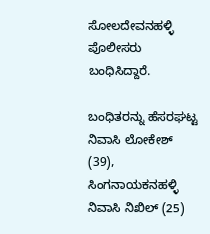ಸೋಲದೇವನಹಳ್ಳಿ ಪೊಲೀಸರು ಬಂಧಿಸಿದ್ದಾರೆ.

ಬಂಧಿತರನ್ನು ಹೆಸರಘಟ್ಟ ನಿವಾಸಿ ಲೋಕೇಶ್ (39), ಸಿಂಗನಾಯಕನಹಳ್ಳಿ ನಿವಾಸಿ ನಿಖಿಲ್ (25)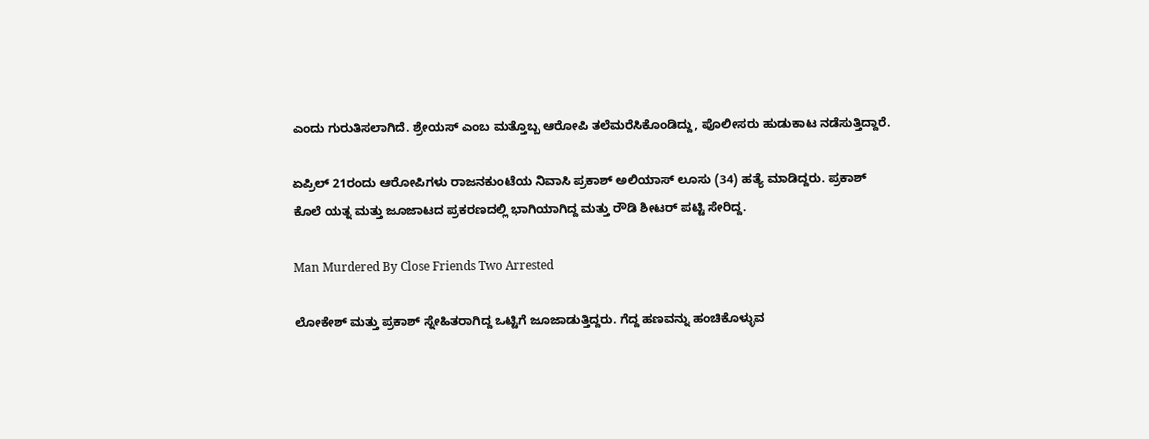ಎಂದು ಗುರುತಿಸಲಾಗಿದೆ. ಶ್ರೇಯಸ್ ಎಂಬ ಮತ್ತೊಬ್ಬ ಆರೋಪಿ ತಲೆಮರೆಸಿಕೊಂಡಿದ್ದು, ಪೊಲೀಸರು ಹುಡುಕಾಟ ನಡೆಸುತ್ತಿದ್ದಾರೆ.

ಏಪ್ರಿಲ್ 21ರಂದು ಆರೋಪಿಗಳು ರಾಜನಕುಂಟೆಯ ನಿವಾಸಿ ಪ್ರಕಾಶ್ ಅಲಿಯಾಸ್ ಲೂಸು (34) ಹತ್ಯೆ ಮಾಡಿದ್ದರು. ಪ್ರಕಾಶ್ ಕೊಲೆ ಯತ್ನ ಮತ್ತು ಜೂಜಾಟದ ಪ್ರಕರಣದಲ್ಲಿ ಭಾಗಿಯಾಗಿದ್ದ ಮತ್ತು ರೌಡಿ ಶೀಟರ್ ಪಟ್ಟಿ ಸೇರಿದ್ದ.

Man Murdered By Close Friends Two Arrested

ಲೋಕೇಶ್ ಮತ್ತು ಪ್ರಕಾಶ್ ಸ್ನೇಹಿತರಾಗಿದ್ದ ಒಟ್ಟಿಗೆ ಜೂಜಾಡುತ್ತಿದ್ದರು. ಗೆದ್ದ ಹಣವನ್ನು ಹಂಚಿಕೊಳ್ಳುವ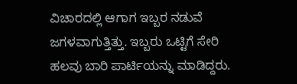ವಿಚಾರದಲ್ಲಿ ಆಗಾಗ ಇಬ್ಬರ ನಡುವೆ ಜಗಳವಾಗುತ್ತಿತ್ತು. ಇಬ್ಬರು ಒಟ್ಟಿಗೆ ಸೇರಿ ಹಲವು ಬಾರಿ ಪಾರ್ಟಿಯನ್ನು ಮಾಡಿದ್ದರು.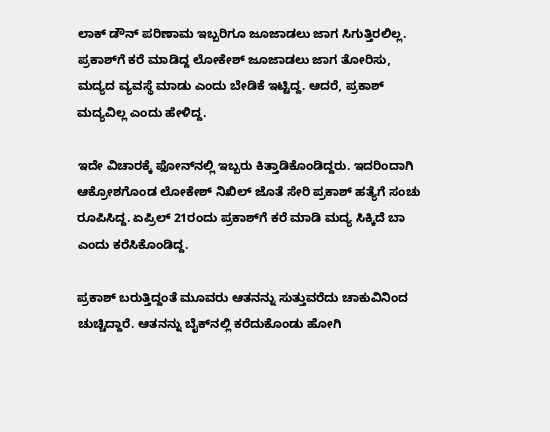ಲಾಕ್ ಡೌನ್ ಪರಿಣಾಮ ಇಬ್ಬರಿಗೂ ಜೂಜಾಡಲು ಜಾಗ ಸಿಗುತ್ತಿರಲಿಲ್ಲ. ಪ್ರಕಾಶ್‌ಗೆ ಕರೆ ಮಾಡಿದ್ದ ಲೋಕೇಶ್ ಜೂಜಾಡಲು ಜಾಗ ತೋರಿಸು, ಮದ್ಯದ ವ್ಯವಸ್ಥೆ ಮಾಡು ಎಂದು ಬೇಡಿಕೆ ಇಟ್ಟಿದ್ದ. ಆದರೆ, ಪ್ರಕಾಶ್ ಮದ್ಯವಿಲ್ಲ ಎಂದು ಹೇಳಿದ್ದ.

ಇದೇ ವಿಚಾರಕ್ಕೆ ಫೋನ್‌ನಲ್ಲಿ ಇಬ್ಬರು ಕಿತ್ತಾಡಿಕೊಂಡಿದ್ದರು. ಇದರಿಂದಾಗಿ ಆಕ್ರೋಶಗೊಂಡ ಲೋಕೇಶ್ ನಿಖಿಲ್ ಜೊತೆ ಸೇರಿ ಪ್ರಕಾಶ್ ಹತ್ಯೆಗೆ ಸಂಚು ರೂಪಿಸಿದ್ದ. ಏಪ್ರಿಲ್ 21ರಂದು ಪ್ರಕಾಶ್‌ಗೆ ಕರೆ ಮಾಡಿ ಮದ್ಯ ಸಿಕ್ಕಿದೆ ಬಾ ಎಂದು ಕರೆಸಿಕೊಂಡಿದ್ದ.

ಪ್ರಕಾಶ್ ಬರುತ್ತಿದ್ದಂತೆ ಮೂವರು ಆತನನ್ನು ಸುತ್ತುವರೆದು ಚಾಕುವಿನಿಂದ ಚುಚ್ಚಿದ್ದಾರೆ. ಆತನನ್ನು ಬೈಕ್‌ನಲ್ಲಿ ಕರೆದುಕೊಂಡು ಹೋಗಿ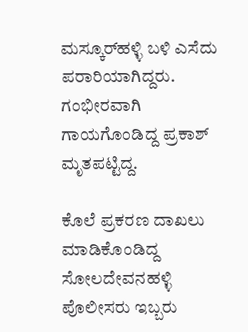ಮಸ್ಕೂರ್‌ಹಳ್ಳಿ ಬಳಿ ಎಸೆದು ಪರಾರಿಯಾಗಿದ್ದರು. ಗಂಭೀರವಾಗಿ ಗಾಯಗೊಂಡಿದ್ದ ಪ್ರಕಾಶ್ ಮೃತಪಟ್ಟಿದ್ದ.

ಕೊಲೆ ಪ್ರಕರಣ ದಾಖಲು ಮಾಡಿಕೊಂಡಿದ್ದ ಸೋಲದೇವನಹಳ್ಳಿ ಪೊಲೀಸರು ಇಬ್ಬರು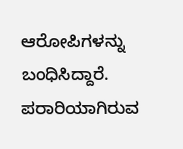ಆರೋಪಿಗಳನ್ನು ಬಂಧಿಸಿದ್ದಾರೆ. ಪರಾರಿಯಾಗಿರುವ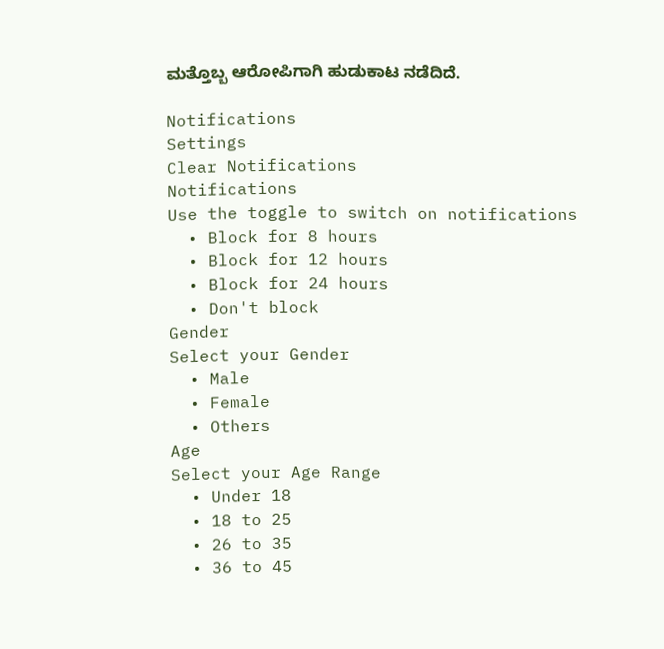ಮತ್ತೊಬ್ಬ ಆರೋಪಿಗಾಗಿ ಹುಡುಕಾಟ ನಡೆದಿದೆ.

Notifications
Settings
Clear Notifications
Notifications
Use the toggle to switch on notifications
  • Block for 8 hours
  • Block for 12 hours
  • Block for 24 hours
  • Don't block
Gender
Select your Gender
  • Male
  • Female
  • Others
Age
Select your Age Range
  • Under 18
  • 18 to 25
  • 26 to 35
  • 36 to 45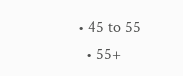• 45 to 55
  • 55+